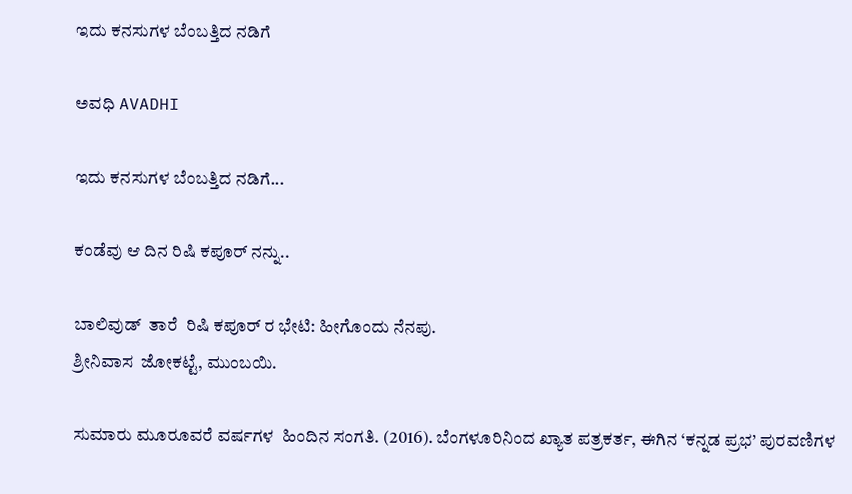ಇದು ಕನಸುಗಳ ಬೆಂಬತ್ತಿದ ನಡಿಗೆ‍

ಅವಧಿ AVADHI

ಇದು ಕನಸುಗಳ ಬೆಂಬತ್ತಿದ ನಡಿಗೆ...

ಕಂಡೆವು ಆ ದಿನ ರಿಷಿ ಕಪೂರ್ ನನ್ನು..

ಬಾಲಿವುಡ್  ತಾರೆ  ರಿಷಿ ಕಪೂರ್ ರ ಭೇಟಿ: ಹೀಗೊಂದು ನೆನಪು.
ಶ್ರೀನಿವಾಸ  ಜೋಕಟ್ಟೆ, ಮುಂಬಯಿ.

ಸುಮಾರು ಮೂರೂವರೆ ವರ್ಷಗಳ  ಹಿಂದಿನ ಸಂಗತಿ. (2016). ಬೆಂಗಳೂರಿನಿಂದ ಖ್ಯಾತ ಪತ್ರಕರ್ತ, ಈಗಿನ ‘ಕನ್ನಡ ಪ್ರಭ’ ಪುರವಣಿಗಳ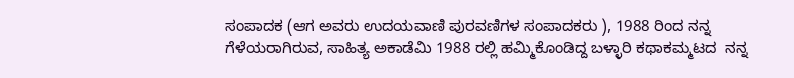ಸಂಪಾದಕ (ಆಗ ಅವರು ಉದಯವಾಣಿ ಪುರವಣಿಗಳ ಸಂಪಾದಕರು ), 1988 ರಿಂದ ನನ್ನ ಗೆಳೆಯರಾಗಿರುವ, ಸಾಹಿತ್ಯ ಅಕಾಡೆಮಿ 1988 ರಲ್ಲಿ ಹಮ್ಮಿಕೊಂಡಿದ್ದ ಬಳ್ಳಾರಿ ಕಥಾಕಮ್ಮಟದ  ನನ್ನ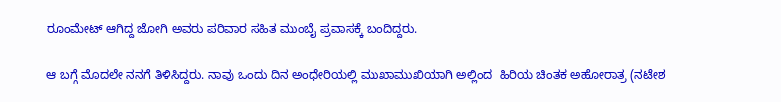ರೂಂಮೇಟ್ ಆಗಿದ್ದ ಜೋಗಿ ಅವರು ಪರಿವಾರ ಸಹಿತ ಮುಂಬೈ ಪ್ರವಾಸಕ್ಕೆ ಬಂದಿದ್ದರು.

ಆ ಬಗ್ಗೆ ಮೊದಲೇ ನನಗೆ ತಿಳಿಸಿದ್ದರು. ನಾವು ಒಂದು ದಿನ ಅಂಧೇರಿಯಲ್ಲಿ ಮುಖಾಮುಖಿಯಾಗಿ ಅಲ್ಲಿಂದ  ಹಿರಿಯ ಚಿಂತಕ ಅಹೋರಾತ್ರ (ನಟೇಶ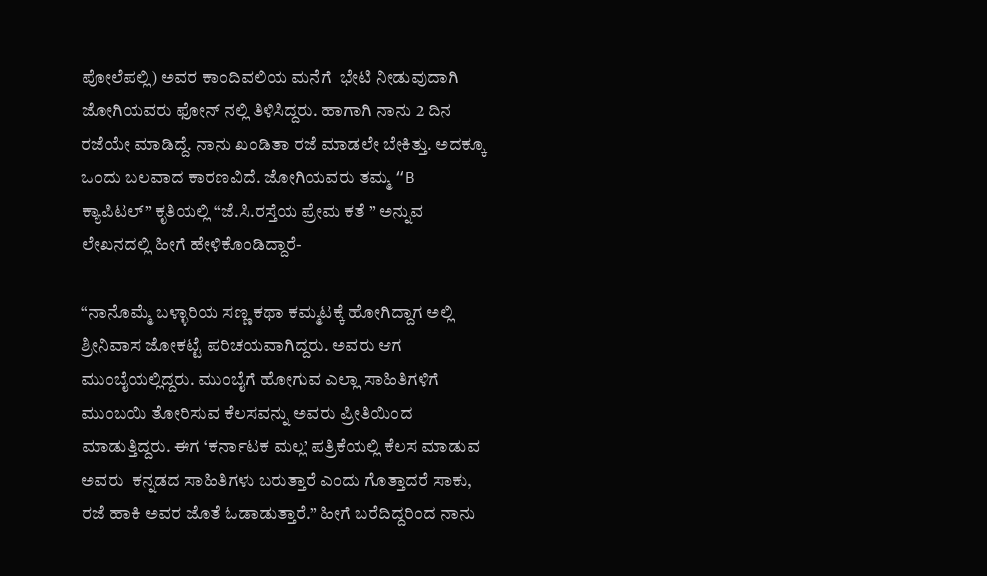ಪೋಲೆಪಲ್ಲಿ) ಅವರ ಕಾಂದಿವಲಿಯ ಮನೆಗೆ  ಭೇಟಿ ನೀಡುವುದಾಗಿ  ಜೋಗಿಯವರು ಫೋನ್ ನಲ್ಲಿ ತಿಳಿಸಿದ್ದರು. ಹಾಗಾಗಿ ನಾನು 2 ದಿನ ರಜೆಯೇ ಮಾಡಿದ್ದೆ. ನಾನು ಖಂಡಿತಾ ರಜೆ ಮಾಡಲೇ ಬೇಕಿತ್ತು. ಅದಕ್ಕೂ ಒಂದು ಬಲವಾದ ಕಾರಣವಿದೆ. ಜೋಗಿಯವರು ತಮ್ಮ “B ಕ್ಯಾಪಿಟಲ್” ಕೃತಿಯಲ್ಲಿ “ಜೆ.ಸಿ.ರಸ್ತೆಯ ಪ್ರೇಮ ಕತೆ ” ಅನ್ನುವ ಲೇಖನದಲ್ಲಿ ಹೀಗೆ ಹೇಳಿಕೊಂಡಿದ್ದಾರೆ-

“ನಾನೊಮ್ಮೆ ಬಳ್ಳಾರಿಯ ಸಣ್ಣ ಕಥಾ ಕಮ್ಮಟಕ್ಕೆ ಹೋಗಿದ್ದಾಗ ಅಲ್ಲಿ ಶ್ರೀನಿವಾಸ ಜೋಕಟ್ಟೆ ಪರಿಚಯವಾಗಿದ್ದರು. ಅವರು ಆಗ ಮುಂಬೈಯಲ್ಲಿದ್ದರು. ಮುಂಬೈಗೆ ಹೋಗುವ ಎಲ್ಲಾ ಸಾಹಿತಿಗಳಿಗೆ ಮುಂಬಯಿ ತೋರಿಸುವ ಕೆಲಸವನ್ನು ಅವರು ಪ್ರೀತಿಯಿಂದ ಮಾಡುತ್ತಿದ್ದರು. ಈಗ ‘ಕರ್ನಾಟಕ ಮಲ್ಲ’ ಪತ್ರಿಕೆಯಲ್ಲಿ ಕೆಲಸ ಮಾಡುವ ಅವರು  ಕನ್ನಡದ ಸಾಹಿತಿಗಳು ಬರುತ್ತಾರೆ ಎಂದು ಗೊತ್ತಾದರೆ ಸಾಕು, ರಜೆ ಹಾಕಿ ಅವರ ಜೊತೆ ಓಡಾಡುತ್ತಾರೆ.” ಹೀಗೆ ಬರೆದಿದ್ದರಿಂದ ನಾನು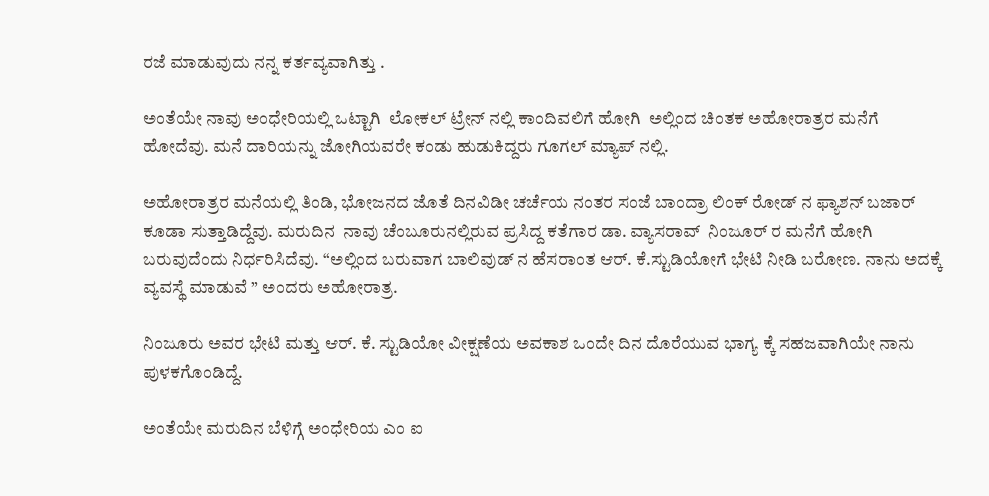ರಜೆ ಮಾಡುವುದು ನನ್ನ ಕರ್ತವ್ಯವಾಗಿತ್ತು .

ಅಂತೆಯೇ ನಾವು ಅಂಧೇರಿಯಲ್ಲಿ ಒಟ್ಟಾಗಿ  ಲೋಕಲ್ ಟ್ರೇನ್ ನಲ್ಲಿ‌ ಕಾಂದಿವಲಿಗೆ ಹೋಗಿ  ಅಲ್ಲಿಂದ ಚಿಂತಕ ಅಹೋರಾತ್ರರ ಮನೆಗೆ ಹೋದೆವು. ಮನೆ ದಾರಿಯನ್ನು ಜೋಗಿಯವರೇ ಕಂಡು ಹುಡುಕಿದ್ದರು ಗೂಗಲ್ ಮ್ಯಾಪ್ ನಲ್ಲಿ.

ಅಹೋರಾತ್ರರ ಮನೆಯಲ್ಲಿ ತಿಂಡಿ, ಭೋಜನದ ಜೊತೆ ದಿನವಿಡೀ ಚರ್ಚೆಯ ನಂತರ ಸಂಜೆ ಬಾಂದ್ರಾ ಲಿಂಕ್ ರೋಡ್ ನ ಫ್ಯಾಶನ್ ಬಜಾರ್ ಕೂಡಾ ಸುತ್ತಾಡಿದ್ದೆವು. ಮರುದಿನ  ನಾವು ಚೆಂಬೂರುನಲ್ಲಿರುವ ಪ್ರಸಿದ್ದ ಕತೆಗಾರ ಡಾ. ವ್ಯಾಸರಾವ್  ನಿಂಜೂರ್ ರ ಮನೆಗೆ ಹೋಗಿ ಬರುವುದೆಂದು ನಿರ್ಧರಿಸಿದೆವು. “ಅಲ್ಲಿಂದ ಬರುವಾಗ ಬಾಲಿವುಡ್ ನ ಹೆಸರಾಂತ ಆರ್. ಕೆ.ಸ್ಟುಡಿಯೋಗೆ ಭೇಟಿ ನೀಡಿ ಬರೋಣ. ನಾನು ಅದಕ್ಕೆ ವ್ಯವಸ್ಥೆ ಮಾಡುವೆ ” ಅಂದರು ಅಹೋರಾತ್ರ.

ನಿಂಜೂರು ಅವರ ಭೇಟಿ ಮತ್ತು ಆರ್. ಕೆ. ಸ್ಟುಡಿಯೋ ವೀಕ್ಷಣೆಯ ಅವಕಾಶ ಒಂದೇ ದಿನ‌ ದೊರೆಯುವ ಭಾಗ್ಯ ಕ್ಕೆ ಸಹಜವಾಗಿಯೇ ನಾನು  ಪುಳಕಗೊಂಡಿದ್ದೆ.

ಅಂತೆಯೇ ಮರುದಿನ ಬೆಳಿಗ್ಗೆ ಅಂಧೇರಿಯ ಎಂ ಐ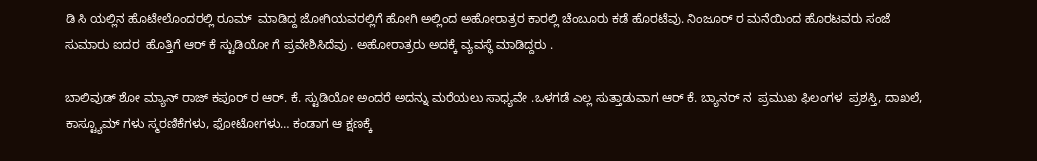ಡಿ ಸಿ ಯಲ್ಲಿನ ಹೊಟೇಲೊಂದರಲ್ಲಿ ರೂಮ್  ಮಾಡಿದ್ದ ಜೋಗಿಯವರಲ್ಲಿಗೆ ಹೋಗಿ ಅಲ್ಲಿಂದ ಅಹೋರಾತ್ರರ ಕಾರಲ್ಲಿ‌ ಚೆಂಬೂರು ಕಡೆ ಹೊರಟೆವು. ನಿಂಜೂರ್ ರ ಮನೆಯಿಂದ ಹೊರಟವರು ಸಂಜೆ ಸುಮಾರು ಐದರ  ಹೊತ್ತಿಗೆ ಆರ್ ಕೆ ಸ್ಟುಡಿಯೋ ಗೆ ಪ್ರವೇಶಿಸಿದೆವು . ಅಹೋರಾತ್ರರು ಅದಕ್ಕೆ ವ್ಯವಸ್ಥೆ ಮಾಡಿದ್ದರು .

ಬಾಲಿವುಡ್ ಶೋ ಮ್ಯಾನ್ ರಾಜ್ ಕಪೂರ್ ರ ಆರ್. ಕೆ. ಸ್ಟುಡಿಯೋ ಅಂದರೆ ಅದನ್ನು ಮರೆಯಲು ಸಾಧ್ಯವೇ .ಒಳಗಡೆ ಎಲ್ಲ ಸುತ್ತಾಡುವಾಗ ಆರ್ ಕೆ. ಬ್ಯಾನರ್ ನ  ಪ್ರಮುಖ ಫಿಲಂಗಳ  ಪ್ರಶಸ್ತಿ, ದಾಖಲೆ, ಕಾಸ್ಟ್ಯೂಮ್ ಗಳು ಸ್ಮರಣಿಕೆಗಳು, ಫೋಟೋಗಳು… ಕಂಡಾಗ ಆ ಕ್ಷಣಕ್ಕೆ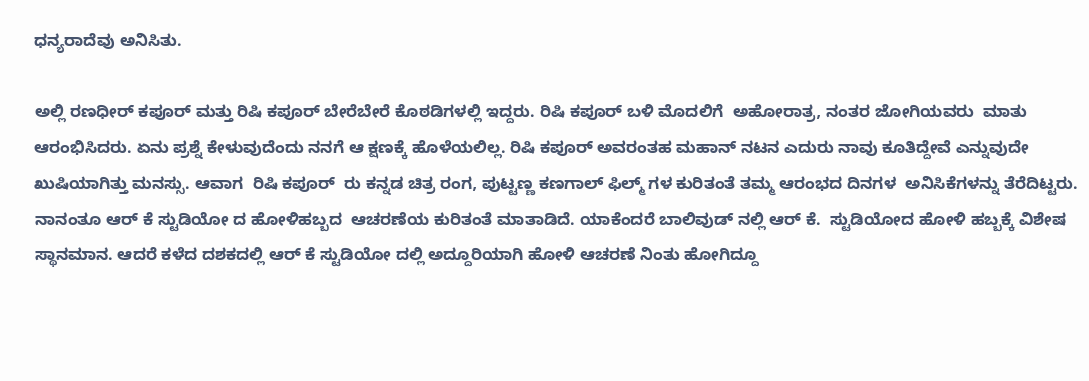ಧನ್ಯರಾದೆವು ಅನಿಸಿತು.

ಅಲ್ಲಿ ರಣಧೀರ್ ಕಪೂರ್ ಮತ್ತು ರಿಷಿ ಕಪೂರ್ ಬೇರೆಬೇರೆ ಕೊಠಡಿಗಳಲ್ಲಿ ಇದ್ದರು. ರಿಷಿ ಕಪೂರ್ ಬಳಿ ಮೊದಲಿಗೆ  ಅಹೋರಾತ್ರ, ನಂತರ ಜೋಗಿಯವರು  ಮಾತು ಆರಂಭಿಸಿದರು. ಏನು ಪ್ರಶ್ನೆ ಕೇಳುವುದೆಂದು ನನಗೆ ಆ ಕ್ಷಣಕ್ಕೆ ಹೊಳೆಯಲಿಲ್ಲ. ರಿಷಿ ಕಪೂರ್ ಅವರಂತಹ ಮಹಾನ್ ನಟನ ಎದುರು ನಾವು ಕೂತಿದ್ದೇವೆ ಎನ್ನುವುದೇ ಖುಷಿಯಾಗಿತ್ತು ಮನಸ್ಸು. ಆವಾಗ  ರಿಷಿ ಕಪೂರ್  ರು ಕನ್ನಡ ಚಿತ್ರ ರಂಗ, ಪುಟ್ಟಣ್ಣ ಕಣಗಾಲ್ ಫಿಲ್ಮ್ ಗಳ ಕುರಿತಂತೆ ತಮ್ಮ ಆರಂಭದ ದಿನಗಳ  ಅನಿಸಿಕೆಗಳನ್ನು ತೆರೆದಿಟ್ಟರು. ನಾನಂತೂ ಆರ್ ಕೆ ಸ್ಟುಡಿಯೋ ದ ಹೋಳಿಹಬ್ಬದ  ಆಚರಣೆಯ ಕುರಿತಂತೆ ಮಾತಾಡಿದೆ. ಯಾಕೆಂದರೆ ಬಾಲಿವುಡ್ ನಲ್ಲಿ ಆರ್ ಕೆ.  ಸ್ಟುಡಿಯೋದ ಹೋಳಿ ಹಬ್ಬಕ್ಕೆ ವಿಶೇಷ ಸ್ಥಾನಮಾನ. ಆದರೆ ಕಳೆದ ದಶಕದಲ್ಲಿ ಆರ್ ಕೆ ಸ್ಟುಡಿಯೋ ದಲ್ಲಿ ಅದ್ದೂರಿಯಾಗಿ ಹೋಳಿ ಆಚರಣೆ ನಿಂತು ಹೋಗಿದ್ದೂ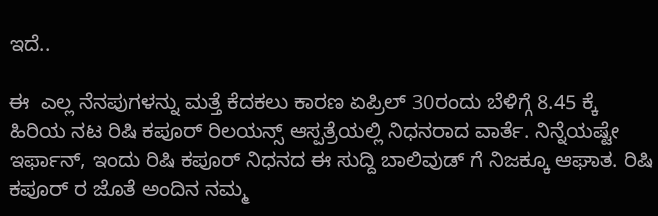ಇದೆ..

ಈ  ಎಲ್ಲ ನೆನಪುಗಳನ್ನು ಮತ್ತೆ ಕೆದಕಲು ಕಾರಣ ಏಪ್ರಿಲ್ 30ರಂದು ಬೆಳಿಗ್ಗೆ 8.45 ಕ್ಕೆ ಹಿರಿಯ ನಟ ರಿಷಿ ಕಪೂರ್ ರಿಲಯನ್ಸ್ ಆಸ್ಪತ್ರೆಯಲ್ಲಿ ನಿಧನರಾದ ವಾರ್ತೆ. ನಿನ್ನೆಯಷ್ಟೇ ಇರ್ಫಾನ್, ಇಂದು ರಿಷಿ ಕಪೂರ್ ನಿಧನದ ಈ ಸುದ್ದಿ ಬಾಲಿವುಡ್ ಗೆ ನಿಜಕ್ಕೂ ಆಘಾತ. ರಿಷಿ ಕಪೂರ್ ರ ಜೊತೆ ಅಂದಿನ ನಮ್ಮ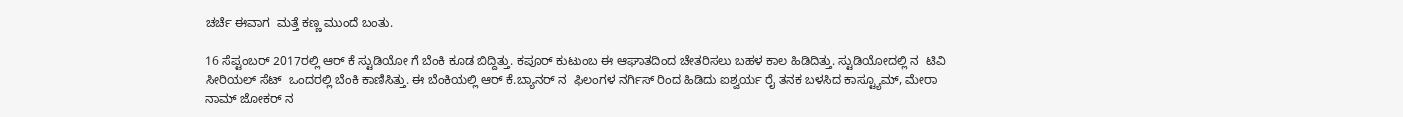ಚರ್ಚೆ ಈವಾಗ  ಮತ್ತೆ ಕಣ್ಣ ಮುಂದೆ ಬಂತು.

16 ಸೆಪ್ಟಂಬರ್ 2017ರಲ್ಲಿ ಆರ್ ಕೆ ಸ್ಟುಡಿಯೋ ಗೆ ಬೆಂಕಿ ಕೂಡ ಬಿದ್ದಿತ್ತು. ಕಪೂರ್ ಕುಟುಂಬ ಈ ಆಘಾತದಿಂದ ಚೇತರಿಸಲು ಬಹಳ ಕಾಲ ಹಿಡಿದಿತ್ತು. ಸ್ಟುಡಿಯೋದಲ್ಲಿ ನ  ಟಿವಿ ಸೀರಿಯಲ್ ಸೆಟ್  ಒಂದರಲ್ಲಿ ಬೆಂಕಿ ಕಾಣಿಸಿತ್ತು. ಈ ಬೆಂಕಿಯಲ್ಲಿ ಆರ್ ಕೆ.ಬ್ಯಾನರ್ ನ  ಫಿಲಂಗಳ ನರ್ಗಿಸ್ ರಿಂದ ಹಿಡಿದು ಐಶ್ವರ್ಯ ರೈ ತನಕ ಬಳಸಿದ ಕಾಸ್ಟ್ಯೂಮ್, ಮೇರಾ ನಾಮ್ ಜೋಕರ್ ನ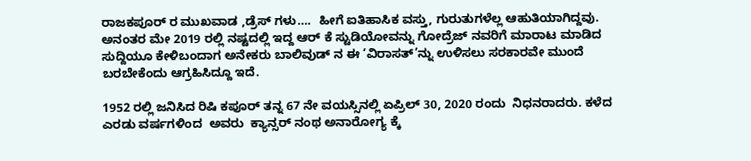ರಾಜಕಪೂರ್ ರ ಮುಖವಾಡ ,ಡ್ರೆಸ್ ಗಳು….  ಹೀಗೆ ಐತಿಹಾಸಿಕ ವಸ್ತು, ಗುರುತುಗಳೆಲ್ಲ ಆಹುತಿಯಾಗಿದ್ದವು. ಅನಂತರ ಮೇ 2019 ರಲ್ಲಿ ನಷ್ಟದಲ್ಲಿ ಇದ್ದ ಆರ್ ಕೆ ಸ್ಟುಡಿಯೋವನ್ನು ಗೋದ್ರೆಜ್ ನವರಿಗೆ ಮಾರಾಟ ಮಾಡಿದ ಸುದ್ದಿಯೂ ಕೇಳಿಬಂದಾಗ ಅನೇಕರು ಬಾಲಿವುಡ್ ನ ಈ ‘ವಿರಾಸತ್’ನ್ನು ಉಳಿಸಲು ಸರಕಾರವೇ ಮುಂದೆ ಬರಬೇಕೆಂದು ಆಗ್ರಹಿಸಿದ್ದೂ ಇದೆ.

1952 ರಲ್ಲಿ ಜನಿಸಿದ ರಿಷಿ ಕಪೂರ್ ತನ್ನ 67 ನೇ ವಯಸ್ಸಿನಲ್ಲಿ ಏಪ್ರಿಲ್ 30, 2020 ರಂದು  ನಿಧನರಾದರು. ಕಳೆದ ಎರಡು ವರ್ಷಗಳಿಂದ  ಅವರು  ಕ್ಯಾನ್ಸರ್ ನಂಥ ಅನಾರೋಗ್ಯ ಕ್ಕೆ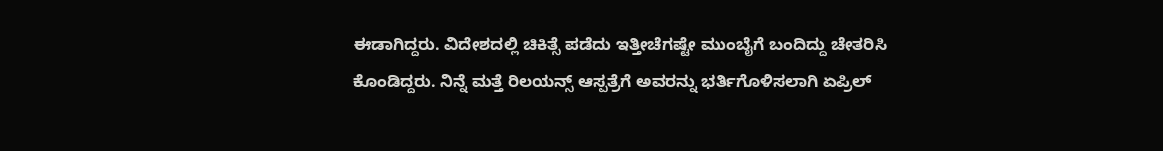ಈಡಾಗಿದ್ದರು. ವಿದೇಶದಲ್ಲಿ ಚಿಕಿತ್ಸೆ ಪಡೆದು ಇತ್ತೀಚೆಗಷ್ಟೇ ಮುಂಬೈಗೆ ಬಂದಿದ್ದು ಚೇತರಿಸಿ ಕೊಂಡಿದ್ದರು. ನಿನ್ನೆ ಮತ್ತೆ ರಿಲಯನ್ಸ್ ಆಸ್ಪತ್ರೆಗೆ ಅವರನ್ನು ಭರ್ತಿಗೊಳಿಸಲಾಗಿ ಏಪ್ರಿಲ್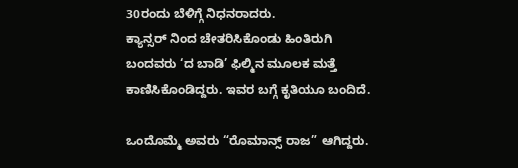30ರಂದು ಬೆಳಿಗ್ಗೆ ನಿಧನರಾದರು.
ಕ್ಯಾನ್ಸರ್ ನಿಂದ ಚೇತರಿಸಿಕೊಂಡು ಹಿಂತಿರುಗಿ ಬಂದವರು ‘ದ ಬಾಡಿ’ ಫಿಲ್ಮಿನ ಮೂಲಕ ಮತ್ತೆ ಕಾಣಿಸಿಕೊಂಡಿದ್ದರು. ಇವರ ಬಗ್ಗೆ ಕೃತಿಯೂ ಬಂದಿದೆ.

ಒಂದೊಮ್ಮೆ ಅವರು “ರೊಮಾನ್ಸ್ ರಾಜ” ಆಗಿದ್ದರು.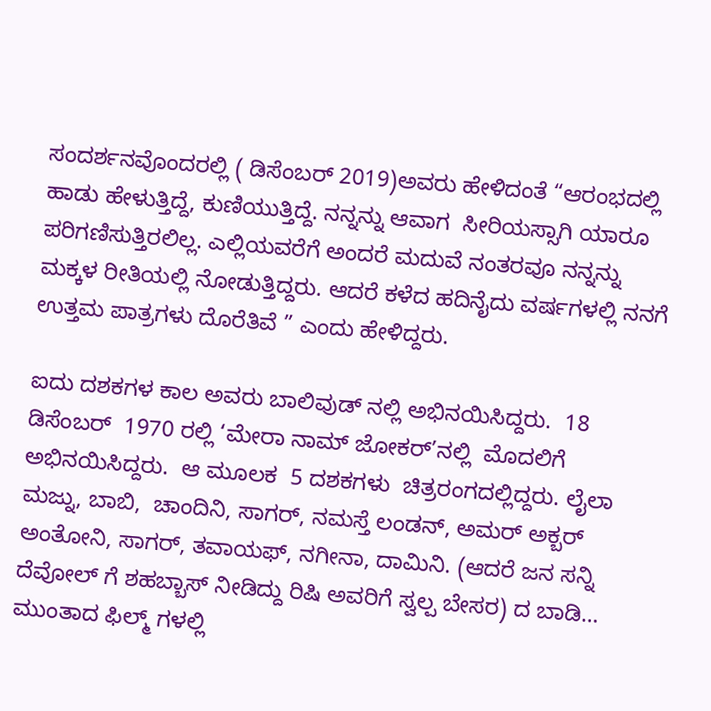ಸಂದರ್ಶನವೊಂದರಲ್ಲಿ ( ಡಿಸೆಂಬರ್ 2019)ಅವರು ಹೇಳಿದಂತೆ “ಆರಂಭದಲ್ಲಿ ಹಾಡು ಹೇಳುತ್ತಿದ್ದೆ, ಕುಣಿಯುತ್ತಿದ್ದೆ. ನನ್ನನ್ನು ಆವಾಗ  ಸೀರಿಯಸ್ಸಾಗಿ ಯಾರೂ ಪರಿಗಣಿಸುತ್ತಿರಲಿಲ್ಲ. ಎಲ್ಲಿಯವರೆಗೆ ಅಂದರೆ ಮದುವೆ ನಂತರವೂ ನನ್ನನ್ನು ಮಕ್ಕಳ ರೀತಿಯಲ್ಲಿ ನೋಡುತ್ತಿದ್ದರು. ಆದರೆ ಕಳೆದ ಹದಿನೈದು ವರ್ಷಗಳಲ್ಲಿ ನನಗೆ ಉತ್ತಮ ಪಾತ್ರಗಳು ದೊರೆತಿವೆ ” ಎಂದು ಹೇಳಿದ್ದರು.

ಐದು ದಶಕಗಳ ಕಾಲ ಅವರು ಬಾಲಿವುಡ್ ನಲ್ಲಿ ಅಭಿನಯಿಸಿದ್ದರು.  18 ಡಿಸೆಂಬರ್  1970 ರಲ್ಲಿ ‘ಮೇರಾ ನಾಮ್ ಜೋಕರ್’ನಲ್ಲಿ  ಮೊದಲಿಗೆ ಅಭಿನಯಿಸಿದ್ದರು.  ಆ ಮೂಲಕ  5 ದಶಕಗಳು  ಚಿತ್ರರಂಗದಲ್ಲಿದ್ದರು. ಲೈಲಾ ಮಜ್ನು, ಬಾಬಿ,  ಚಾಂದಿನಿ, ಸಾಗರ್, ನಮಸ್ತೆ ಲಂಡನ್, ಅಮರ್ ಅಕ್ಬರ್ ಅಂತೋನಿ, ಸಾಗರ್, ತವಾಯಫ್, ನಗೀನಾ, ದಾಮಿನಿ. (ಆದರೆ ಜನ ಸನ್ನಿ ದೆವೋಲ್ ಗೆ ಶಹಬ್ಬಾಸ್ ನೀಡಿದ್ದು ರಿಷಿ ಅವರಿಗೆ ಸ್ವಲ್ಪ ಬೇಸರ) ದ ಬಾಡಿ… ಮುಂತಾದ ಫಿಲ್ಮ್ ಗಳಲ್ಲಿ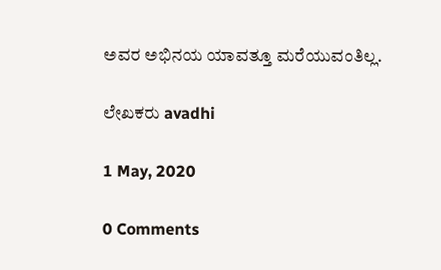ಅವರ ಅಭಿನಯ ಯಾವತ್ತೂ ಮರೆಯುವಂತಿಲ್ಲ.

ಲೇಖಕರು avadhi

1 May, 2020

0 Comments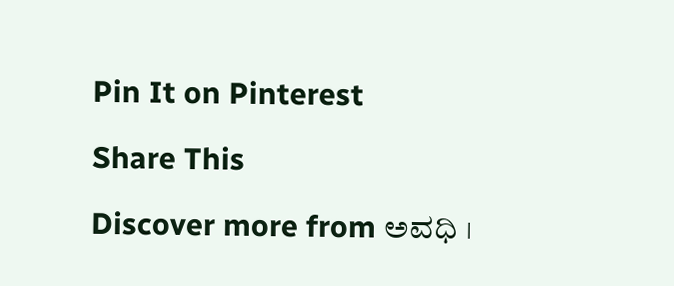Pin It on Pinterest

Share This

Discover more from ಅವಧಿ ।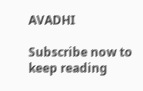AVADHI

Subscribe now to keep reading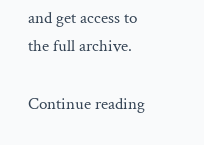and get access to the full archive.

Continue reading